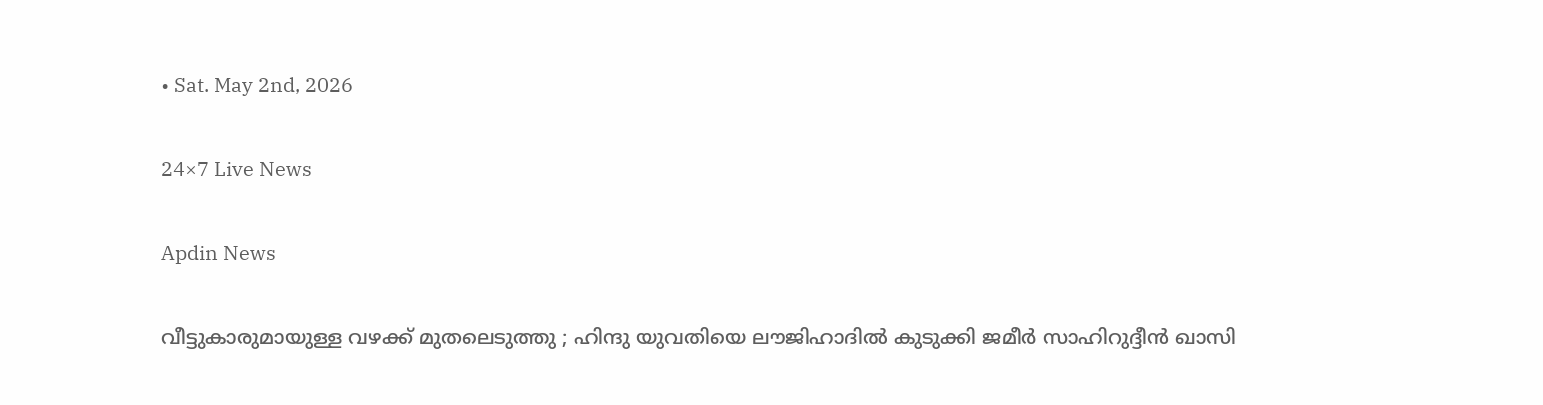• Sat. May 2nd, 2026

24×7 Live News

Apdin News

വീട്ടുകാരുമായുള്ള വഴക്ക് മുതലെടുത്തു ; ഹിന്ദു യുവതിയെ ലൗജിഹാദിൽ കുടുക്കി ജമീർ സാഹിറുദ്ദീൻ ഖാസി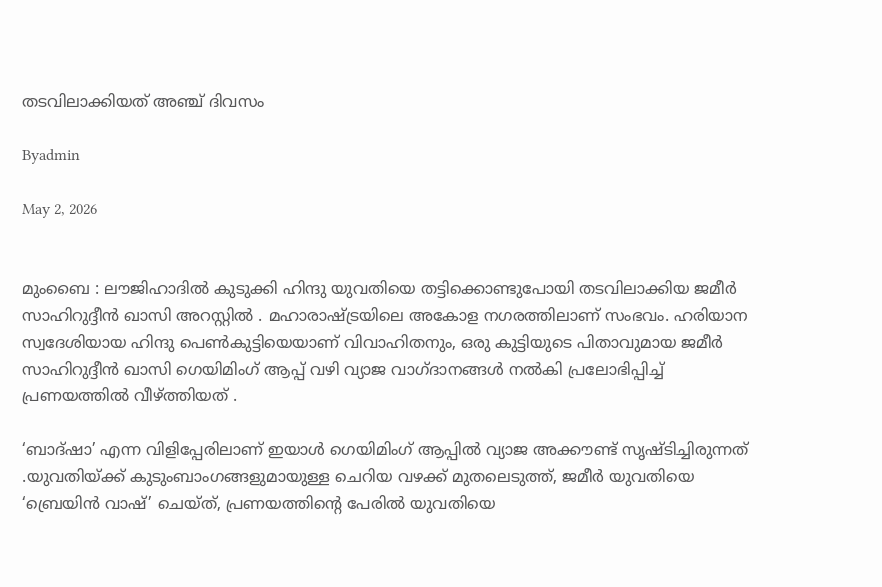തടവിലാക്കിയത് അഞ്ച് ദിവസം

Byadmin

May 2, 2026


മുംബൈ : ലൗജിഹാദിൽ കുടുക്കി ഹിന്ദു യുവതിയെ തട്ടിക്കൊണ്ടുപോയി തടവിലാക്കിയ ജമീർ സാഹിറുദ്ദീൻ ഖാസി അറസ്റ്റിൽ . മഹാരാഷ്‌ട്രയിലെ അകോള നഗരത്തിലാണ് സംഭവം. ഹരിയാന സ്വദേശിയായ ഹിന്ദു പെൺകുട്ടിയെയാണ് വിവാഹിതനും, ഒരു കുട്ടിയുടെ പിതാവുമായ ജമീർ സാഹിറുദ്ദീൻ ഖാസി ഗെയിമിംഗ് ആപ്പ് വഴി വ്യാജ വാഗ്ദാനങ്ങൾ നൽകി പ്രലോഭിപ്പിച്ച് പ്രണയത്തിൽ വീഴ്‌ത്തിയത് .

‘ബാദ്ഷാ’ എന്ന വിളിപ്പേരിലാണ് ഇയാൾ ഗെയിമിംഗ് ആപ്പിൽ വ്യാജ അക്കൗണ്ട് സൃഷ്ടിച്ചിരുന്നത് .യുവതിയ്‌ക്ക് കുടുംബാംഗങ്ങളുമായുള്ള ചെറിയ വഴക്ക് മുതലെടുത്ത്, ജമീർ യുവതിയെ ‘ബ്രെയിൻ വാഷ്’ ചെയ്ത്, പ്രണയത്തിന്റെ പേരിൽ യുവതിയെ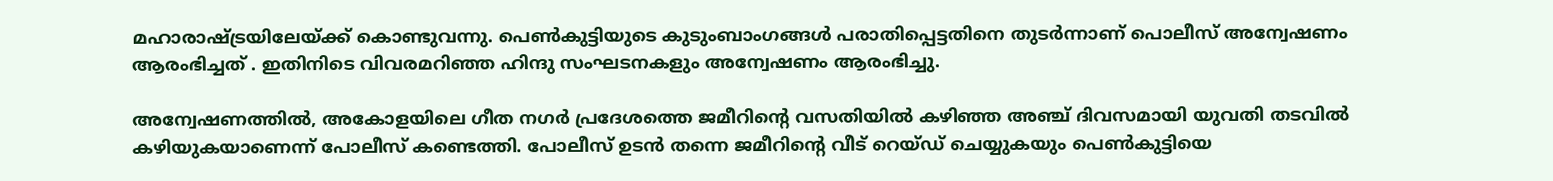മഹാരാഷ്‌ട്രയിലേയ്‌ക്ക് കൊണ്ടുവന്നു. പെൺകുട്ടിയുടെ കുടുംബാംഗങ്ങൾ പരാതിപ്പെട്ടതിനെ തുടർന്നാണ് പൊലീസ് അന്വേഷണം ആരംഭിച്ചത് . ഇതിനിടെ വിവരമറിഞ്ഞ ഹിന്ദു സംഘടനകളും അന്വേഷണം ആരംഭിച്ചു.

അന്വേഷണത്തിൽ, അകോളയിലെ ഗീത നഗർ പ്രദേശത്തെ ജമീറിന്റെ വസതിയിൽ കഴിഞ്ഞ അഞ്ച് ദിവസമായി യുവതി തടവിൽ കഴിയുകയാണെന്ന് പോലീസ് കണ്ടെത്തി. പോലീസ് ഉടൻ തന്നെ ജമീറിന്റെ വീട് റെയ്ഡ് ചെയ്യുകയും പെൺകുട്ടിയെ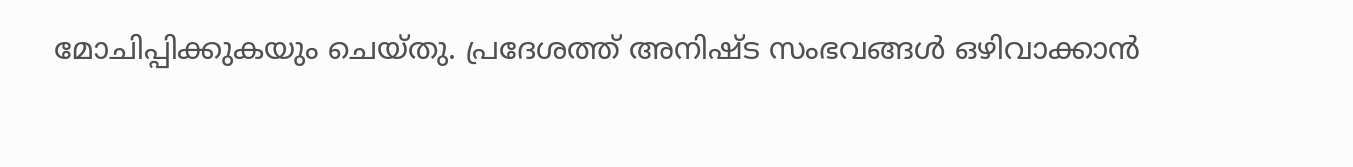മോചിപ്പിക്കുകയും ചെയ്തു. പ്രദേശത്ത് അനിഷ്ട സംഭവങ്ങൾ ഒഴിവാക്കാൻ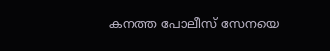കനത്ത പോലീസ് സേനയെ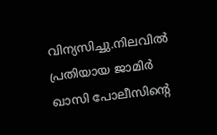വിന്യസിച്ചു.നിലവിൽ പ്രതിയായ ജാമിർ ഖാസി പോലീസിന്റെ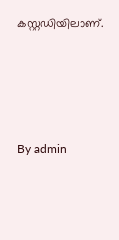കസ്റ്റഡിയിലാണ്.





By admin